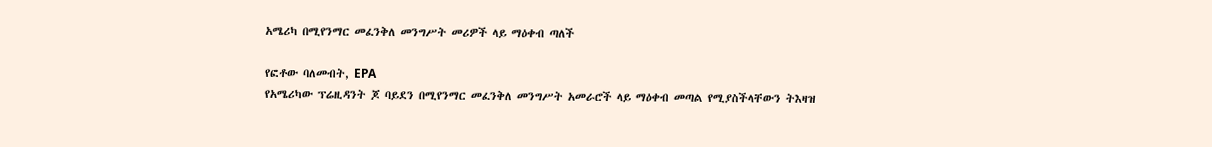አሜሪካ በሚየንማር መፈንቅለ መንግሥት መሪዎች ላይ ማዕቀብ ጣለች

የፎቶው ባለመብት, EPA
የአሜሪካው ፕሬዚዳንት ጆ ባይደን በሚየንማር መፈንቅለ መንግሥት አመራሮች ላይ ማዕቀብ መጣል የሚያስችላቸውን ትእዛዝ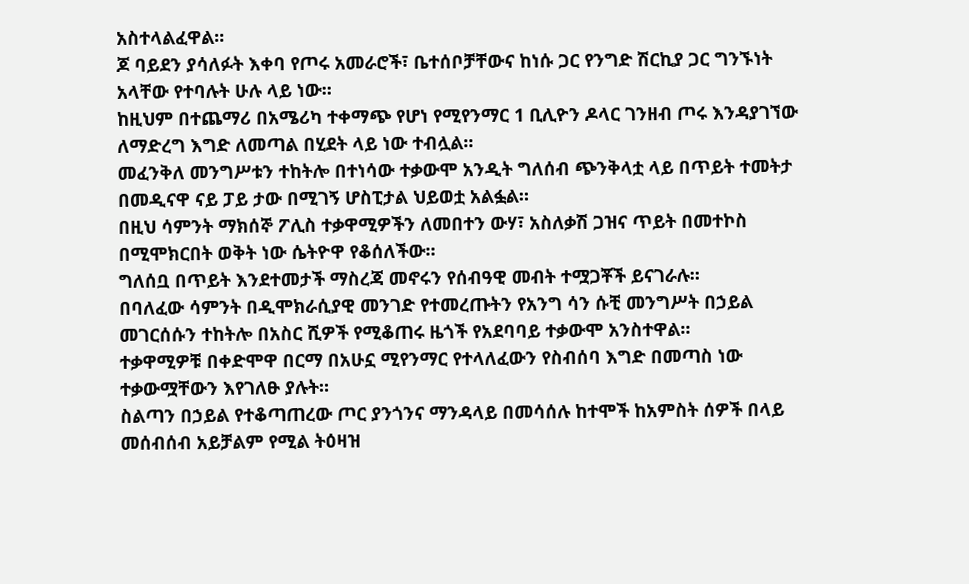አስተላልፈዋል።
ጆ ባይደን ያሳለፉት እቀባ የጦሩ አመራሮች፣ ቤተሰቦቻቸውና ከነሱ ጋር የንግድ ሽርኪያ ጋር ግንኙነት አላቸው የተባሉት ሁሉ ላይ ነው።
ከዚህም በተጨማሪ በአሜሪካ ተቀማጭ የሆነ የሚየንማር 1 ቢሊዮን ዶላር ገንዘብ ጦሩ እንዳያገኘው ለማድረግ እግድ ለመጣል በሂደት ላይ ነው ተብሏል።
መፈንቅለ መንግሥቱን ተከትሎ በተነሳው ተቃውሞ አንዲት ግለሰብ ጭንቅላቷ ላይ በጥይት ተመትታ በመዲናዋ ናይ ፓይ ታው በሚገኝ ሆስፒታል ህይወቷ አልፏል።
በዚህ ሳምንት ማክሰኞ ፖሊስ ተቃዋሚዎችን ለመበተን ውሃ፣ አስለቃሽ ጋዝና ጥይት በመተኮስ በሚሞክርበት ወቅት ነው ሴትዮዋ የቆሰለችው።
ግለሰቧ በጥይት እንደተመታች ማስረጃ መኖሩን የሰብዓዊ መብት ተሟጋቾች ይናገራሉ።
በባለፈው ሳምንት በዲሞክራሲያዊ መንገድ የተመረጡትን የአንግ ሳን ሱቺ መንግሥት በኃይል መገርሰሱን ተከትሎ በአስር ሺዎች የሚቆጠሩ ዜጎች የአደባባይ ተቃውሞ አንስተዋል።
ተቃዋሚዎቹ በቀድሞዋ በርማ በአሁኗ ሚየንማር የተላለፈውን የስብሰባ እግድ በመጣስ ነው ተቃውሟቸውን እየገለፁ ያሉት።
ስልጣን በኃይል የተቆጣጠረው ጦር ያንጎንና ማንዳላይ በመሳሰሉ ከተሞች ከአምስት ሰዎች በላይ መሰብሰብ አይቻልም የሚል ትዕዛዝ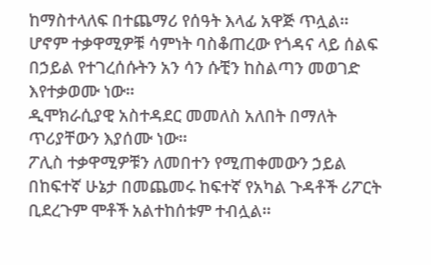ከማስተላለፍ በተጨማሪ የሰዓት እላፊ አዋጅ ጥሏል።
ሆኖም ተቃዋሚዎቹ ሳምነት ባስቆጠረው የጎዳና ላይ ሰልፍ በኃይል የተገረሰሱትን አን ሳን ሱቺን ከስልጣን መወገድ እየተቃወሙ ነው።
ዲሞክራሲያዊ አስተዳደር መመለስ አለበት በማለት ጥሪያቸውን እያሰሙ ነው።
ፖሊስ ተቃዋሚዎቹን ለመበተን የሚጠቀመውን ኃይል በከፍተኛ ሁኔታ በመጨመሩ ከፍተኛ የአካል ጉዳቶች ሪፖርት ቢደረጉም ሞቶች አልተከሰቱም ተብሏል።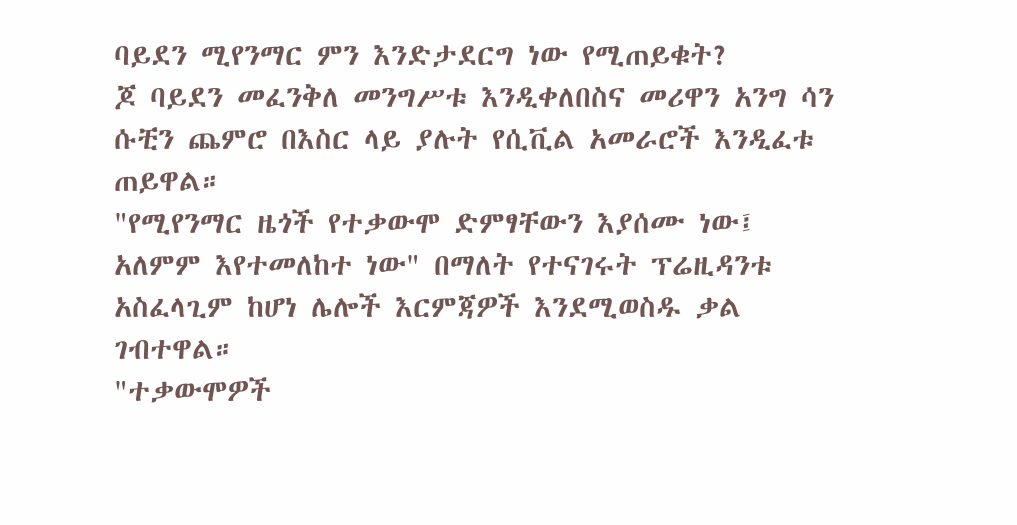ባይደን ሚየንማር ምን እንድታደርግ ነው የሚጠይቁት?
ጆ ባይደን መፈንቅለ መንግሥቱ እንዲቀለበስና መሪዋን አንግ ሳን ሱቺን ጨምሮ በእስር ላይ ያሉት የሲቪል አመራሮች እንዲፈቱ ጠይዋል።
"የሚየንማር ዜጎች የተቃውሞ ድምፃቸውን እያሰሙ ነው፤ አለምም እየተመለከተ ነው" በማለት የተናገሩት ፕሬዚዳንቱ አስፈላጊም ከሆነ ሌሎች እርምጃዎች እንደሚወስዱ ቃል ገብተዋል።
"ተቃውሞዎች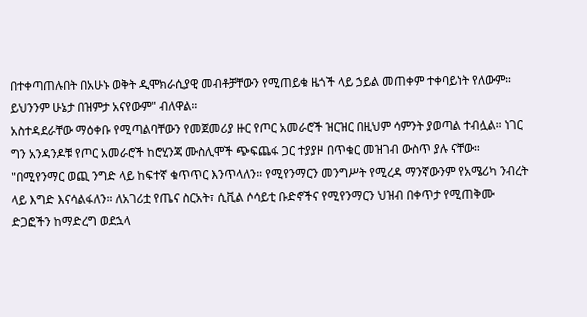በተቀጣጠሉበት በአሁኑ ወቅት ዲሞክራሲያዊ መብቶቻቸውን የሚጠይቁ ዜጎች ላይ ኃይል መጠቀም ተቀባይነት የለውም። ይህንንም ሁኔታ በዝምታ አናየውም" ብለዋል።
አስተዳደራቸው ማዕቀቡ የሚጣልባቸውን የመጀመሪያ ዙር የጦር አመራሮች ዝርዝር በዚህም ሳምንት ያወጣል ተብሏል። ነገር ግን አንዳንዶቹ የጦር አመራሮች ከሮሂንጃ ሙስሊሞች ጭፍጨፋ ጋር ተያያዞ በጥቁር መዝገብ ውስጥ ያሉ ናቸው።
"በሚየንማር ወጪ ንግድ ላይ ከፍተኛ ቁጥጥር እንጥላለን። የሚየንማርን መንግሥት የሚረዳ ማንኛውንም የአሜሪካ ንብረት ላይ እግድ እናሳልፋለን። ለአገሪቷ የጤና ስርአት፣ ሲቪል ሶሳይቲ ቡድኖችና የሚየንማርን ህዝብ በቀጥታ የሚጠቅሙ ድጋፎችን ከማድረግ ወደኋላ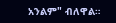አንልም" ብለዋል።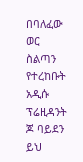በባለፈው ወር ስልጣን የተረከቡት አዲሱ ፕሬዚዳንት ጆ ባይደን ይህ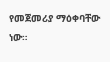የመጀመሪያ ማዕቀባቸው ነው።